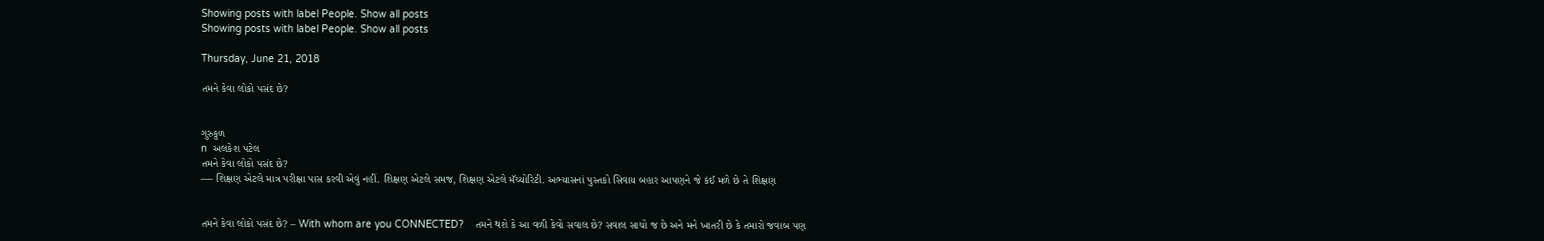Showing posts with label People. Show all posts
Showing posts with label People. Show all posts

Thursday, June 21, 2018

તમને કેવા લોકો પસંદ છે?


ગુરુકુળ
n  અલકેશ પટેલ
તમને કેવા લોકો પસંદ છે?
---- શિક્ષણ એટલે માત્ર પરીક્ષા પાસ કરવી એવું નહીં. શિક્ષણ એટલે સમજ, શિક્ષણ એટલે મૅચ્યોરિટી. અભ્યાસનાં પુસ્તકો સિવાય બહાર આપણને જે કંઈ મળે છે તે શિક્ષણ


તમને કેવા લોકો પસંદ છે? – With whom are you CONNECTED?    તમને થશે કે આ વળી કેવો સવાલ છે? સવાલ સાચો જ છે અને મને ખાતરી છે કે તમારો જવાબ પણ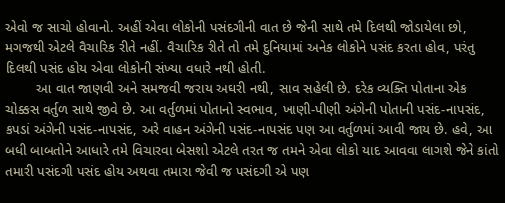એવો જ સાચો હોવાનો. અહીં એવા લોકોની પસંદગીની વાત છે જેની સાથે તમે દિલથી જોડાયેલા છો, મગજથી એટલે વૈચારિક રીતે નહીં. વૈચારિક રીતે તો તમે દુનિયામાં અનેક લોકોને પસંદ કરતા હોવ, પરંતુ દિલથી પસંદ હોય એવા લોકોની સંખ્યા વધારે નથી હોતી.
        આ વાત જાણવી અને સમજવી જરાય અઘરી નથી, સાવ સહેલી છે. દરેક વ્યક્તિ પોતાના એક ચોક્કસ વર્તુળ સાથે જીવે છે. આ વર્તુળમાં પોતાનો સ્વભાવ, ખાણી-પીણી અંગેની પોતાની પસંદ-નાપસંદ, કપડાં અંગેની પસંદ-નાપસંદ, અરે વાહન અંગેની પસંદ-નાપસંદ પણ આ વર્તુળમાં આવી જાય છે. હવે, આ બધી બાબતોને આધારે તમે વિચારવા બેસશો એટલે તરત જ તમને એવા લોકો યાદ આવવા લાગશે જેને કાંતો તમારી પસંદગી પસંદ હોય અથવા તમારા જેવી જ પસંદગી એ પણ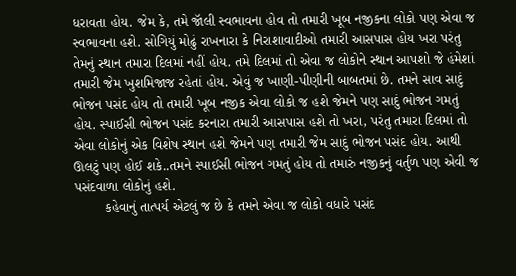ધરાવતા હોય. જેમ કે, તમે જૉલી સ્વભાવના હોવ તો તમારી ખૂબ નજીકના લોકો પણ એવા જ સ્વભાવના હશે. સોગિયું મોઢું રાખનારા કે નિરાશાવાદીઓ તમારી આસપાસ હોય ખરા પરંતુ તેમનું સ્થાન તમારા દિલમાં નહીં હોય. તમે દિલમાં તો એવા જ લોકોને સ્થાન આપશો જે હંમેશાં તમારી જેમ ખુશમિજાજ રહેતાં હોય. એવું જ ખાણી-પીણીની બાબતમાં છે. તમને સાવ સાદું ભોજન પસંદ હોય તો તમારી ખૂબ નજીક એવા લોકો જ હશે જેમને પણ સાદું ભોજન ગમતું હોય. સ્પાઈસી ભોજન પસંદ કરનારા તમારી આસપાસ હશે તો ખરા, પરંતુ તમારા દિલમાં તો એવા લોકોનું એક વિશેષ સ્થાન હશે જેમને પણ તમારી જેમ સાદું ભોજન પસંદ હોય. આથી ઊલટું પણ હોઈ શકે..તમને સ્પાઈસી ભોજન ગમતું હોય તો તમારું નજીકનું વર્તુળ પણ એવી જ પસંદવાળા લોકોનું હશે.
        કહેવાનું તાત્પર્ય એટલું જ છે કે તમને એવા જ લોકો વધારે પસંદ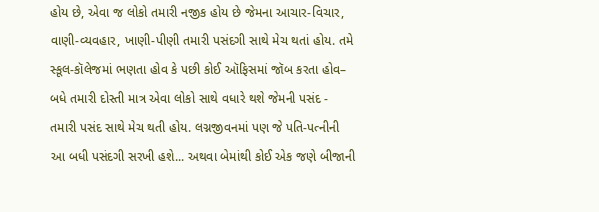હોય છે, એવા જ લોકો તમારી નજીક હોય છે જેમના આચાર-વિચાર, વાણી-વ્યવહાર, ખાણી-પીણી તમારી પસંદગી સાથે મેચ થતાં હોય. તમે સ્કૂલ-કૉલેજમાં ભણતા હોવ કે પછી કોઈ ઑફિસમાં જૉબ કરતા હોવ– બધે તમારી દોસ્તી માત્ર એવા લોકો સાથે વધારે થશે જેમની પસંદ - તમારી પસંદ સાથે મેચ થતી હોય. લગ્નજીવનમાં પણ જે પતિ-પત્નીની આ બધી પસંદગી સરખી હશે... અથવા બેમાંથી કોઈ એક જણે બીજાની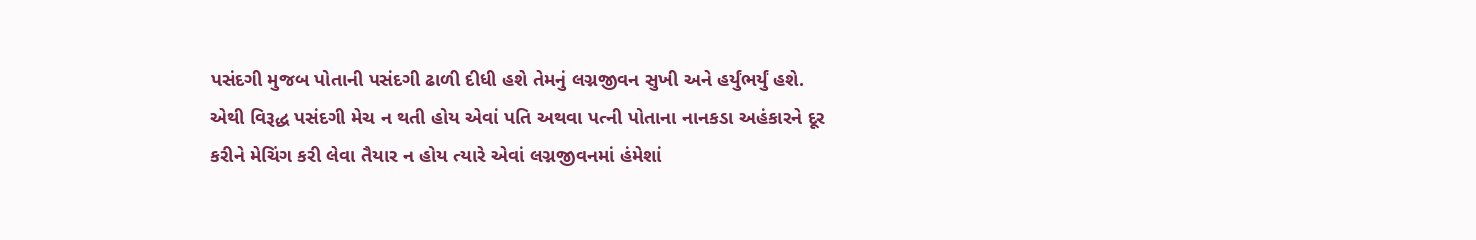પસંદગી મુજબ પોતાની પસંદગી ઢાળી દીધી હશે તેમનું લગ્નજીવન સુખી અને હર્યુંભર્યું હશે. એથી વિરૂદ્ધ પસંદગી મેચ ન થતી હોય એવાં પતિ અથવા પત્ની પોતાના નાનકડા અહંકારને દૂર કરીને મેચિંગ કરી લેવા તૈયાર ન હોય ત્યારે એવાં લગ્નજીવનમાં હંમેશાં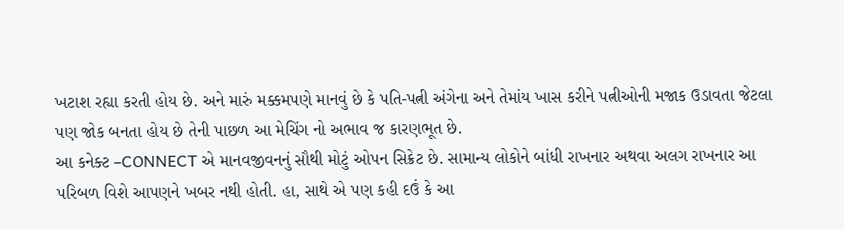ખટાશ રહ્યા કરતી હોય છે. અને મારું મક્કમપણે માનવું છે કે પતિ-પત્ની અંગેના અને તેમાંય ખાસ કરીને પત્નીઓની મજાક ઉડાવતા જેટલા પણ જોક બનતા હોય છે તેની પાછળ આ મેચિંગ નો અભાવ જ કારણભૂત છે.
આ કનેક્ટ –CONNECT એ માનવજીવનનું સૌથી મોટું ઓપન સિક્રેટ છે. સામાન્ય લોકોને બાંધી રાખનાર અથવા અલગ રાખનાર આ પરિબળ વિશે આપણને ખબર નથી હોતી. હા, સાથે એ પણ કહી દઉં કે આ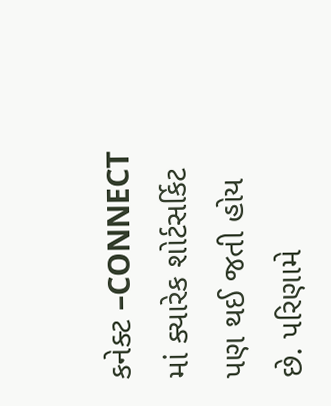કનેક્ટ –CONNECT માં ક્યારેક શોર્ટસર્કિટ પણ થઈ જતી હોય છે. પરિણામે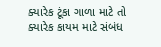ક્યારેક ટૂંકા ગાળા માટે તો ક્યારેક કાયમ માટે સંબંધ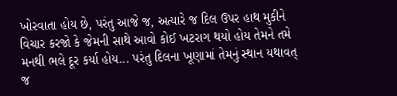ખોરવાતા હોય છે, પરંતુ આજે જ, અત્યારે જ દિલ ઉપર હાથ મુકીને વિચાર કરજો કે જેમની સાથે આવો કોઈ ખટરાગ થયો હોય તેમને તમે મનથી ભલે દૂર કર્યા હોય... પરંતુ દિલના ખૂણામાં તેમનું સ્થાન યથાવત્ જ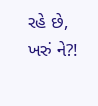રહે છે, ખરું ને?!